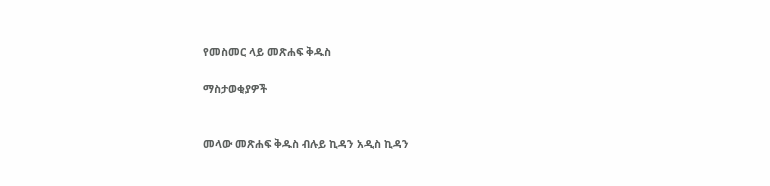የመስመር ላይ መጽሐፍ ቅዱስ

ማስታወቂያዎች


መላው መጽሐፍ ቅዱስ ብሉይ ኪዳን አዲስ ኪዳን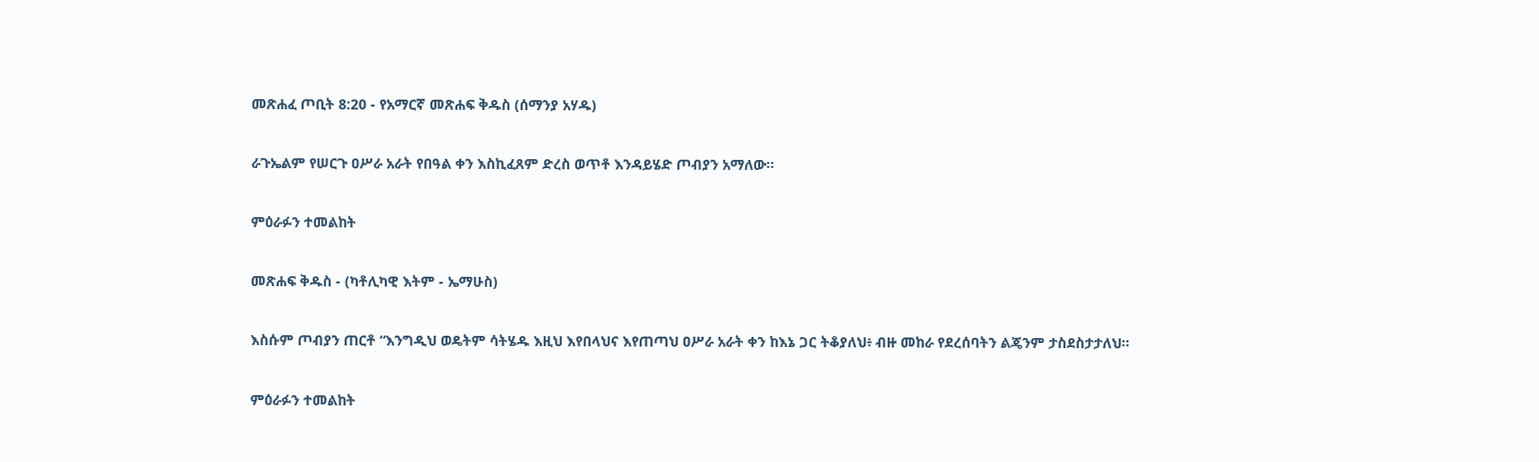መጽሐፈ ጦቢት 8:20 - የአማርኛ መጽሐፍ ቅዱስ (ሰማንያ አሃዱ)

ራጉኤልም የሠርጉ ዐሥራ አራት የበዓል ቀን እስኪፈጸም ድረስ ወጥቶ እንዳይሄድ ጦብያን አማለው።

ምዕራፉን ተመልከት

መጽሐፍ ቅዱስ - (ካቶሊካዊ እትም - ኤማሁስ)

እስሱም ጦብያን ጠርቶ “እንግዲህ ወዴትም ሳትሄዱ እዚህ እየበላህና እየጠጣህ ዐሥራ አራት ቀን ከእኔ ጋር ትቆያለህ፥ ብዙ መከራ የደረሰባትን ልጄንም ታስደስታታለህ።

ምዕራፉን ተመልከት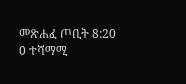መጽሐፈ ጦቢት 8:20
0 ተሻማሚ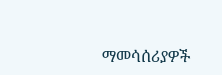ማመሳሰሪያዎች